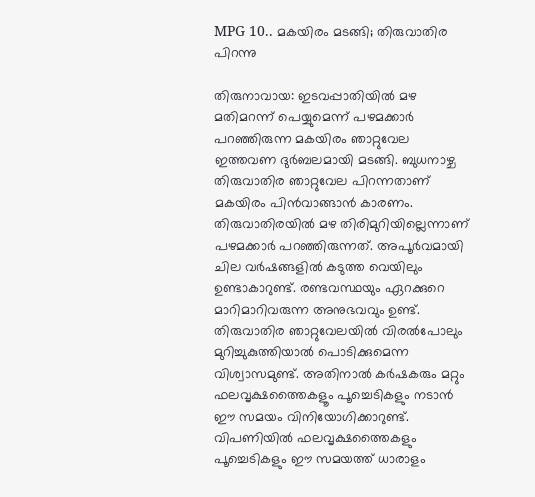MPG 10.. മകയിരം മടങ്ങി; തിരുവാതിര പിറന്നു

തിരുനാവായ: ഇടവപ്പാതിയിൽ മഴ മതിമറന്ന് പെയ്യുമെന്ന് പഴമക്കാർ പറഞ്ഞിരുന്ന മകയിരം ഞാറ്റുവേല ഇത്തവണ ദുർബലമായി മടങ്ങി. ബുധനാഴ്ച തിരുവാതിര ഞാറ്റുവേല പിറന്നതാണ് മകയിരം പിൻവാങ്ങാൻ കാരണം. തിരുവാതിരയിൽ മഴ തിരിമുറിയില്ലെന്നാണ് പഴമക്കാർ പറഞ്ഞിരുന്നത്. അപൂർവമായി ചില വർഷങ്ങളിൽ കടുത്ത വെയിലും ഉണ്ടാകാറുണ്ട്. രണ്ടവസ്ഥയും ഏറക്കുറെ മാറിമാറിവരുന്ന അനുഭവവും ഉണ്ട്. തിരുവാതിര ഞാറ്റുവേലയിൽ വിരൽപോലും മുറിച്ചുകുത്തിയാൽ പൊടിക്കുമെന്ന വിശ്വാസമുണ്ട്. അതിനാൽ കർഷകരും മറ്റും ഫലവൃക്ഷത്തൈകളൂം പൂച്ചെടികളും നടാൻ ഈ സമയം വിനിയോഗിക്കാറുണ്ട്. വിപണിയിൽ ഫലവൃക്ഷത്തൈകളും പൂച്ചെടികളും ഈ സമയത്ത് ധാരാളം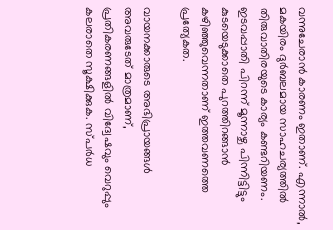വന്നുചേരാൻ കാരണം ഇതാണ്. എന്നാൽ, മകയിരം ദുർബലമായ സാഹചര്യത്തിൽ തിരുവാതിരയുടെ കാര്യം കണ്ടറിയണം. ഇടവപ്പാതി പിറന്ന് മൂന്നാഴ്ച പിന്നിട്ടിട്ടും കുടയെടുക്കാതെ പുറത്തിറങ്ങാൻ കഴിഞ്ഞുവെന്നതാണ് ഇത്തവണത്തെ പ്രത്യേകത.

വായനക്കാരുടെ അഭിപ്രായങ്ങള്‍ അവരുടേത് മാത്രമാണ്, പ്രതികരണങ്ങളിൽ വിദ്വേഷവും വെറുപ്പും കലരാതെ സൂക്ഷിക്കുക. സ്പർധ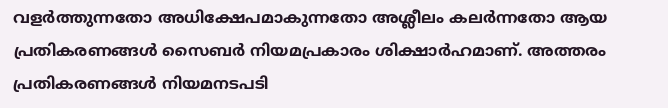വളർത്തുന്നതോ അധിക്ഷേപമാകുന്നതോ അശ്ലീലം കലർന്നതോ ആയ പ്രതികരണങ്ങൾ സൈബർ നിയമപ്രകാരം ശിക്ഷാർഹമാണ്. അത്തരം പ്രതികരണങ്ങൾ നിയമനടപടി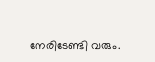നേരിടേണ്ടി വരും.